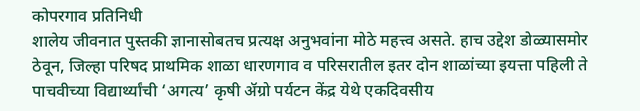कोपरगाव प्रतिनिधी
शालेय जीवनात पुस्तकी ज्ञानासोबतच प्रत्यक्ष अनुभवांना मोठे महत्त्व असते. हाच उद्देश डोळ्यासमोर ठेवून, जिल्हा परिषद प्राथमिक शाळा धारणगाव व परिसरातील इतर दोन शाळांच्या इयत्ता पहिली ते पाचवीच्या विद्यार्थ्यांची ‘अगत्य’ कृषी ॲग्रो पर्यटन केंद्र येथे एकदिवसीय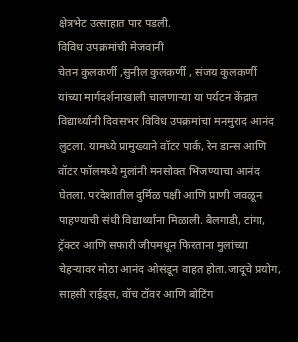क्षेत्रभेट उत्साहात पार पडली.
विविध उपक्रमांची मेजवानी
चेतन कुलकर्णी ,सुनील कुलकर्णी , संजय कुलकर्णी
यांच्या मार्गदर्शनाखाली चालणाऱ्या या पर्यटन केंद्रात विद्यार्थ्यांनी दिवसभर विविध उपक्रमांचा मनमुराद आनंद लुटला. यामध्ये प्रामुख्याने वॉटर पार्क, रेन डान्स आणि वॉटर फॉलमध्ये मुलांनी मनसोक्त भिजण्याचा आनंद घेतला. परदेशातील दुर्मिळ पक्षी आणि प्राणी जवळून पाहण्याची संधी विद्यार्थ्यांना मिळाली. बैलगाडी, टांगा, ट्रॅक्टर आणि सफारी जीपमधून फिरताना मुलांच्या चेहऱ्यावर मोठा आनंद ओसंडून वाहत होता.जादूचे प्रयोग, साहसी राईड्स, वॉच टॉवर आणि बोटिंग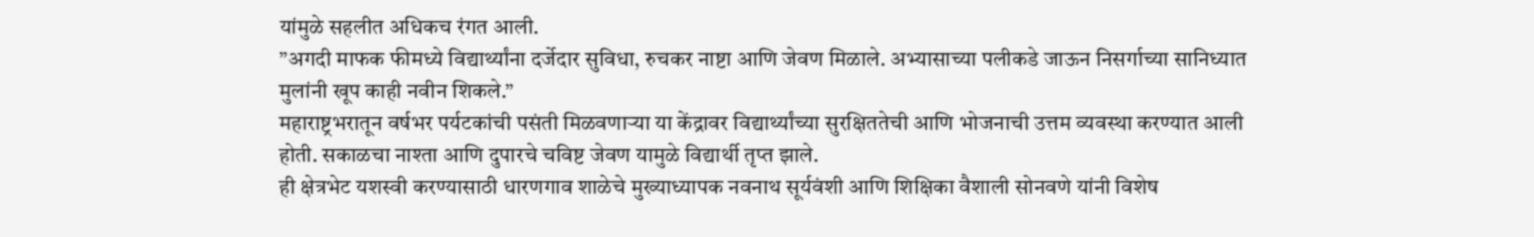यांमुळे सहलीत अधिकच रंगत आली.
”अगदी माफक फीमध्ये विद्यार्थ्यांना दर्जेदार सुविधा, रुचकर नाष्टा आणि जेवण मिळाले. अभ्यासाच्या पलीकडे जाऊन निसर्गाच्या सानिध्यात मुलांनी खूप काही नवीन शिकले.”
महाराष्ट्रभरातून वर्षभर पर्यटकांची पसंती मिळवणाऱ्या या केंद्रावर विद्यार्थ्यांच्या सुरक्षिततेची आणि भोजनाची उत्तम व्यवस्था करण्यात आली होती. सकाळचा नाश्ता आणि दुपारचे चविष्ट जेवण यामुळे विद्यार्थी तृप्त झाले.
ही क्षेत्रभेट यशस्वी करण्यासाठी धारणगाव शाळेचे मुख्याध्यापक नवनाथ सूर्यवंशी आणि शिक्षिका वैशाली सोनवणे यांनी विशेष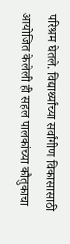परिश्रम घेतले. विद्यार्थ्यांच्या सर्वांगीण विकासासाठी आयोजित केलेली ही सहल पालकांच्या कौतुकाचा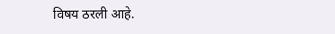विषय ठरली आहे.